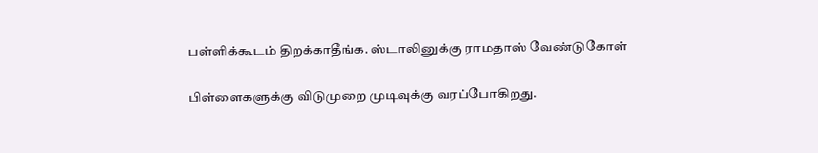பள்ளிக்கூடம் திறக்காதீங்க. ஸ்டாலினுக்கு ராமதாஸ் வேண்டுகோள்

பிள்ளைகளுக்கு விடுமுறை முடிவுக்கு வரப்போகிறது.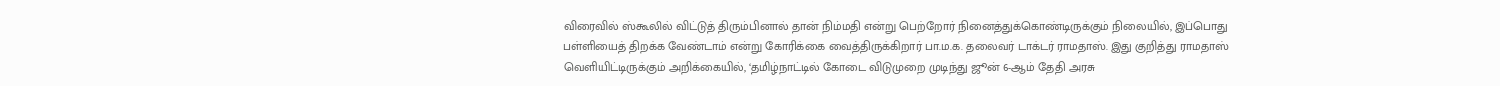விரைவில் ஸ்கூலில் விட்டுத் திரும்பினால் தான் நிம்மதி என்று பெற்றோர் நினைத்துக்கொண்டிருக்கும் நிலையில், இப்பொது பள்ளியைத் திறக்க வேண்டாம் என்று கோரிக்கை வைத்திருக்கிறார் பா.ம.க. தலைவர் டாக்டர் ராமதாஸ். இது குறித்து ராமதாஸ் வெளியிட்டிருக்கும் அறிக்கையில், ‘தமிழ்நாட்டில் கோடை விடுமுறை முடிந்து ஜூன் 6-ஆம் தேதி அரசு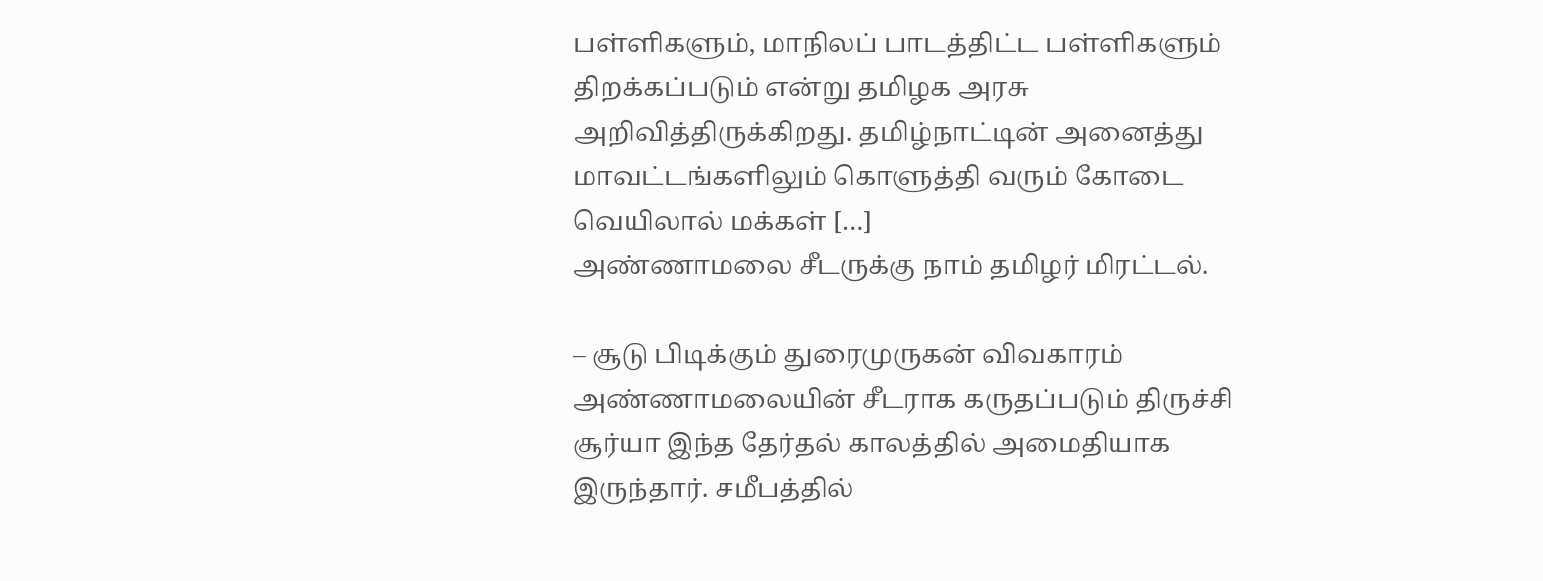பள்ளிகளும், மாநிலப் பாடத்திட்ட பள்ளிகளும் திறக்கப்படும் என்று தமிழக அரசு அறிவித்திருக்கிறது. தமிழ்நாட்டின் அனைத்து மாவட்டங்களிலும் கொளுத்தி வரும் கோடை வெயிலால் மக்கள் […]
அண்ணாமலை சீடருக்கு நாம் தமிழர் மிரட்டல்.

– சூடு பிடிக்கும் துரைமுருகன் விவகாரம் அண்ணாமலையின் சீடராக கருதப்படும் திருச்சி சூர்யா இந்த தேர்தல் காலத்தில் அமைதியாக இருந்தார். சமீபத்தில்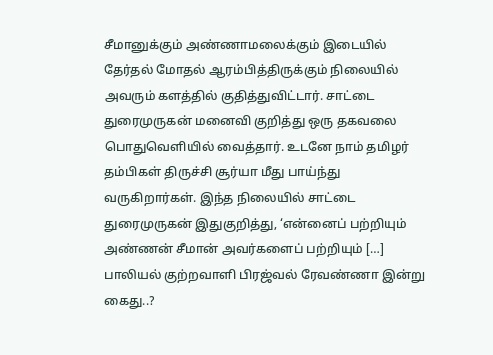சீமானுக்கும் அண்ணாமலைக்கும் இடையில் தேர்தல் மோதல் ஆரம்பித்திருக்கும் நிலையில் அவரும் களத்தில் குதித்துவிட்டார். சாட்டை துரைமுருகன் மனைவி குறித்து ஒரு தகவலை பொதுவெளியில் வைத்தார். உடனே நாம் தமிழர் தம்பிகள் திருச்சி சூர்யா மீது பாய்ந்து வருகிறார்கள். இந்த நிலையில் சாட்டை துரைமுருகன் இதுகுறித்து, ‘என்னைப் பற்றியும் அண்ணன் சீமான் அவர்களைப் பற்றியும் […]
பாலியல் குற்றவாளி பிரஜ்வல் ரேவண்ணா இன்று கைது..?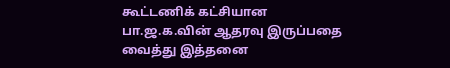கூட்டணிக் கட்சியான பா.ஜ.க.வின் ஆதரவு இருப்பதை வைத்து இத்தனை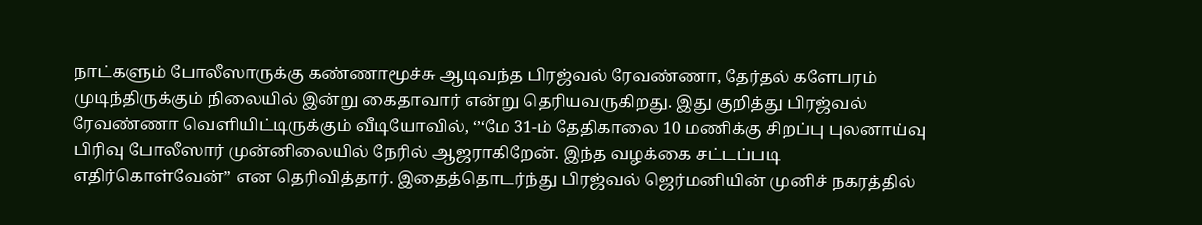நாட்களும் போலீஸாருக்கு கண்ணாமூச்சு ஆடிவந்த பிரஜ்வல் ரேவண்ணா, தேர்தல் களேபரம் முடிந்திருக்கும் நிலையில் இன்று கைதாவார் என்று தெரியவருகிறது. இது குறித்து பிரஜ்வல் ரேவண்ணா வெளியிட்டிருக்கும் வீடியோவில், ‘’‘மே 31-ம் தேதிகாலை 10 மணிக்கு சிறப்பு புலனாய்வு பிரிவு போலீஸார் முன்னிலையில் நேரில் ஆஜராகிறேன். இந்த வழக்கை சட்டப்படி எதிர்கொள்வேன்” என தெரிவித்தார். இதைத்தொடர்ந்து பிரஜ்வல் ஜெர்மனியின் முனிச் நகரத்தில்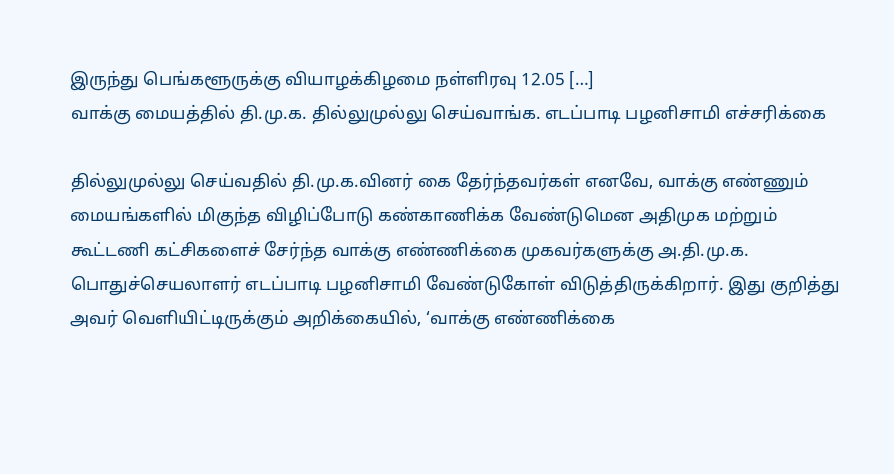இருந்து பெங்களூருக்கு வியாழக்கிழமை நள்ளிரவு 12.05 […]
வாக்கு மையத்தில் தி.மு.க. தில்லுமுல்லு செய்வாங்க. எடப்பாடி பழனிசாமி எச்சரிக்கை

தில்லுமுல்லு செய்வதில் தி.மு.க.வினர் கை தேர்ந்தவர்கள் எனவே, வாக்கு எண்ணும் மையங்களில் மிகுந்த விழிப்போடு கண்காணிக்க வேண்டுமென அதிமுக மற்றும் கூட்டணி கட்சிகளைச் சேர்ந்த வாக்கு எண்ணிக்கை முகவர்களுக்கு அ.தி.மு.க. பொதுச்செயலாளர் எடப்பாடி பழனிசாமி வேண்டுகோள் விடுத்திருக்கிறார். இது குறித்து அவர் வெளியிட்டிருக்கும் அறிக்கையில், ‘வாக்கு எண்ணிக்கை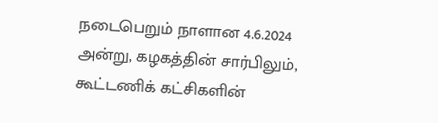நடைபெறும் நாளான 4.6.2024 அன்று, கழகத்தின் சார்பிலும், கூட்டணிக் கட்சிகளின்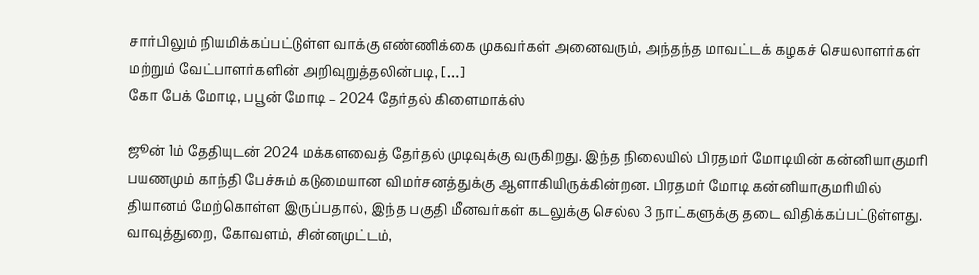சார்பிலும் நியமிக்கப்பட்டுள்ள வாக்கு எண்ணிக்கை முகவர்கள் அனைவரும், அந்தந்த மாவட்டக் கழகச் செயலாளர்கள் மற்றும் வேட்பாளர்களின் அறிவுறுத்தலின்படி, […]
கோ பேக் மோடி, பபூன் மோடி – 2024 தேர்தல் கிளைமாக்ஸ்

ஜூன் 1ம் தேதியுடன் 2024 மக்களவைத் தேர்தல் முடிவுக்கு வருகிறது. இந்த நிலையில் பிரதமர் மோடியின் கன்னியாகுமரி பயணமும் காந்தி பேச்சும் கடுமையான விமர்சனத்துக்கு ஆளாகியிருக்கின்றன. பிரதமர் மோடி கன்னியாகுமரியில் தியானம் மேற்கொள்ள இருப்பதால், இந்த பகுதி மீனவர்கள் கடலுக்கு செல்ல 3 நாட்களுக்கு தடை விதிக்கப்பட்டுள்ளது. வாவுத்துறை, கோவளம், சின்னமுட்டம்,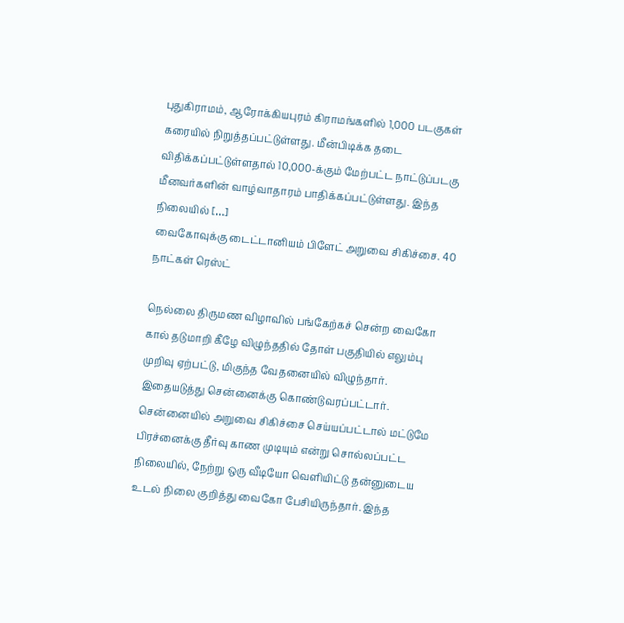புதுகிராமம், ஆரோக்கியபுரம் கிராமங்களில் 1,000 படகுகள் கரையில் நிறுத்தப்பட்டுள்ளது. மீன்பிடிக்க தடை விதிக்கப்பட்டுள்ளதால் 10,000-க்கும் மேற்பட்ட நாட்டுப்படகு மீனவர்களின் வாழ்வாதாரம் பாதிக்கப்பட்டுள்ளது. இந்த நிலையில் […]
வைகோவுக்கு டைட்டானியம் பிளேட் அறுவை சிகிச்சை. 40 நாட்கள் ரெஸ்ட்

நெல்லை திருமண விழாவில் பங்கேற்கச் சென்ற வைகோ கால் தடுமாறி கீழே விழுந்ததில் தோள் பகுதியில் எலும்பு முறிவு ஏற்பட்டு, மிகுந்த வேதனையில் விழுந்தார். இதையடுத்து சென்னைக்கு கொண்டுவரப்பட்டார். சென்னையில் அறுவை சிகிச்சை செய்யப்பட்டால் மட்டுமே பிரச்னைக்கு தீர்வு காண முடியும் என்று சொல்லப்பட்ட நிலையில், நேற்று ஒரு வீடியோ வெளியிட்டு தன்னுடைய உடல் நிலை குறித்து வைகோ பேசியிருந்தார். இந்த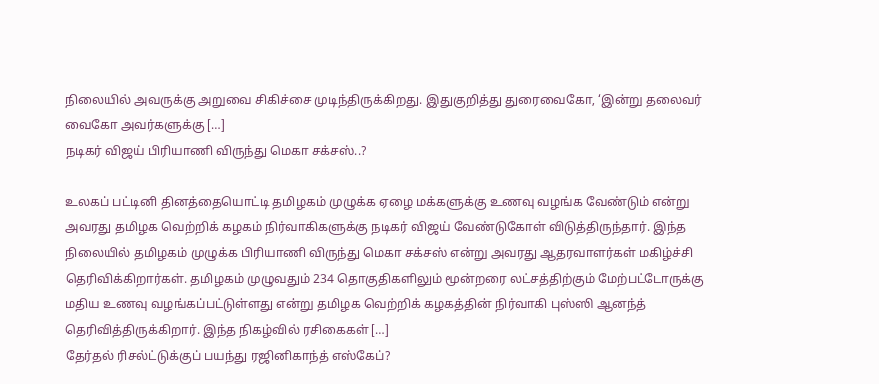நிலையில் அவருக்கு அறுவை சிகிச்சை முடிந்திருக்கிறது. இதுகுறித்து துரைவைகோ, ‘இன்று தலைவர் வைகோ அவர்களுக்கு […]
நடிகர் விஜய் பிரியாணி விருந்து மெகா சக்சஸ்..?

உலகப் பட்டினி தினத்தையொட்டி தமிழகம் முழுக்க ஏழை மக்களுக்கு உணவு வழங்க வேண்டும் என்று அவரது தமிழக வெற்றிக் கழகம் நிர்வாகிகளுக்கு நடிகர் விஜய் வேண்டுகோள் விடுத்திருந்தார். இந்த நிலையில் தமிழகம் முழுக்க பிரியாணி விருந்து மெகா சக்சஸ் என்று அவரது ஆதரவாளர்கள் மகிழ்ச்சி தெரிவிக்கிறார்கள். தமிழகம் முழுவதும் 234 தொகுதிகளிலும் மூன்றரை லட்சத்திற்கும் மேற்பட்டோருக்கு மதிய உணவு வழங்கப்பட்டுள்ளது என்று தமிழக வெற்றிக் கழகத்தின் நிர்வாகி புஸ்ஸி ஆனந்த் தெரிவித்திருக்கிறார். இந்த நிகழ்வில் ரசிகைகள் […]
தேர்தல் ரிசல்ட்டுக்குப் பயந்து ரஜினிகாந்த் எஸ்கேப்?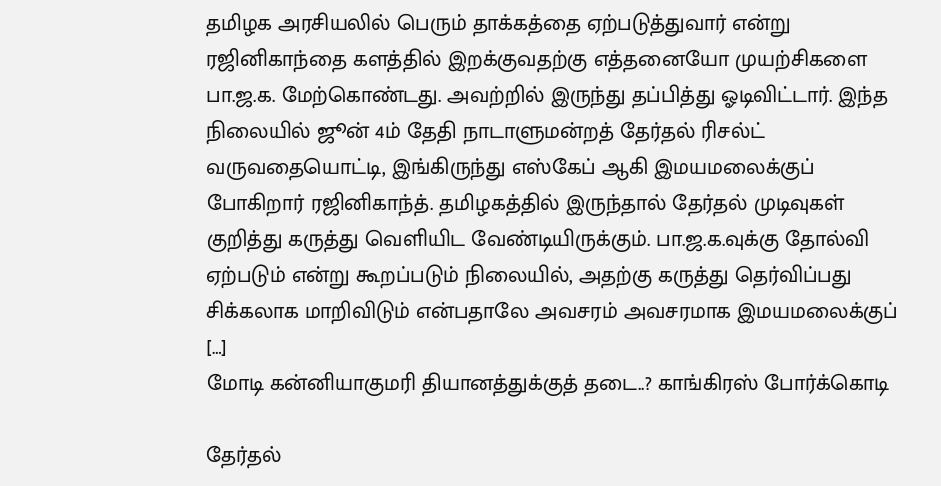தமிழக அரசியலில் பெரும் தாக்கத்தை ஏற்படுத்துவார் என்று ரஜினிகாந்தை களத்தில் இறக்குவதற்கு எத்தனையோ முயற்சிகளை பா.ஜ.க. மேற்கொண்டது. அவற்றில் இருந்து தப்பித்து ஓடிவிட்டார். இந்த நிலையில் ஜூன் 4ம் தேதி நாடாளுமன்றத் தேர்தல் ரிசல்ட் வருவதையொட்டி, இங்கிருந்து எஸ்கேப் ஆகி இமயமலைக்குப் போகிறார் ரஜினிகாந்த். தமிழகத்தில் இருந்தால் தேர்தல் முடிவுகள் குறித்து கருத்து வெளியிட வேண்டியிருக்கும். பா.ஜ.க.வுக்கு தோல்வி ஏற்படும் என்று கூறப்படும் நிலையில், அதற்கு கருத்து தெர்விப்பது சிக்கலாக மாறிவிடும் என்பதாலே அவசரம் அவசரமாக இமயமலைக்குப் […]
மோடி கன்னியாகுமரி தியானத்துக்குத் தடை..? காங்கிரஸ் போர்க்கொடி

தேர்தல்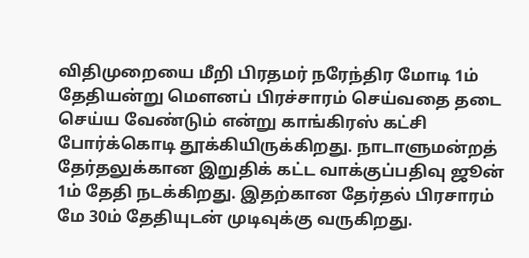விதிமுறையை மீறி பிரதமர் நரேந்திர மோடி 1ம் தேதியன்று மெளனப் பிரச்சாரம் செய்வதை தடை செய்ய வேண்டும் என்று காங்கிரஸ் கட்சி போர்க்கொடி தூக்கியிருக்கிறது. நாடாளுமன்றத் தேர்தலுக்கான இறுதிக் கட்ட வாக்குப்பதிவு ஜூன் 1ம் தேதி நடக்கிறது. இதற்கான தேர்தல் பிரசாரம் மே 30ம் தேதியுடன் முடிவுக்கு வருகிறது.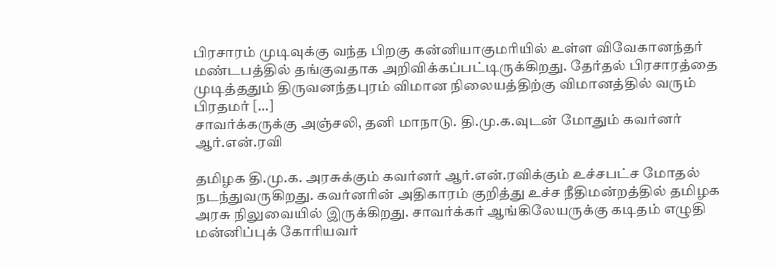பிரசாரம் முடிவுக்கு வந்த பிறகு கன்னியாகுமரியில் உள்ள விவேகானந்தர் மண்டபத்தில் தங்குவதாக அறிவிக்கப்பட்டிருக்கிறது. தேர்தல் பிரசாரத்தை முடித்ததும் திருவனந்தபுரம் விமான நிலையத்திற்கு விமானத்தில் வரும் பிரதமர் […]
சாவர்க்கருக்கு அஞ்சலி, தனி மாநாடு. தி.மு.க.வுடன் மோதும் கவர்னர் ஆர்.என்.ரவி

தமிழக தி.மு.க. அரசுக்கும் கவர்னர் ஆர்.என்.ரவிக்கும் உச்சபட்ச மோதல் நடந்துவருகிறது. கவர்னரின் அதிகாரம் குறித்து உச்ச நீதிமன்றத்தில் தமிழக அரசு நிலுவையில் இருக்கிறது. சாவர்க்கர் ஆங்கிலேயருக்கு கடிதம் எழுதி மன்னிப்புக் கோரியவர்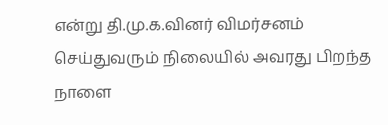என்று தி.மு.க.வினர் விமர்சனம் செய்துவரும் நிலையில் அவரது பிறந்த நாளை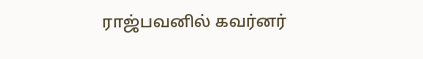ராஜ்பவனில் கவர்னர்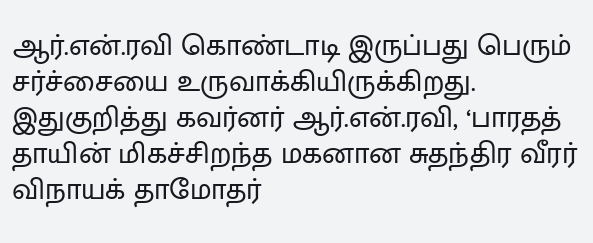ஆர்.என்.ரவி கொண்டாடி இருப்பது பெரும் சர்ச்சையை உருவாக்கியிருக்கிறது. இதுகுறித்து கவர்னர் ஆர்.என்.ரவி, ‘பாரதத் தாயின் மிகச்சிறந்த மகனான சுதந்திர வீரர் விநாயக் தாமோதர்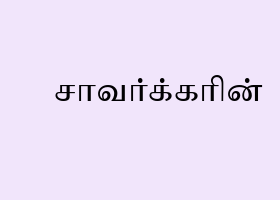சாவர்க்கரின்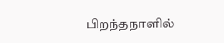பிறந்தநாளில்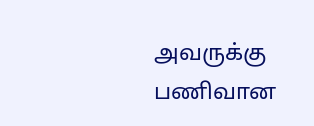அவருக்கு பணிவான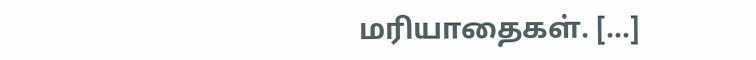மரியாதைகள். […]